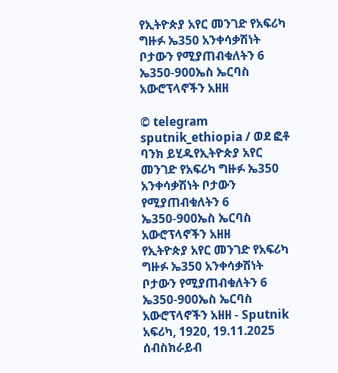የኢትዮጵያ አየር መንገድ የአፍሪካ ግዙፉ ኤ350 አንቀሳቃሽነት ቦታውን የሚያጠብቁለትን 6 ኤ350-900ኤስ ኤርባስ አውሮፕላኖችን አዘዘ

© telegram sputnik_ethiopia / ወደ ፎቶ ባንክ ይሂዱየኢትዮጵያ አየር መንገድ የአፍሪካ ግዙፉ ኤ350 አንቀሳቃሽነት ቦታውን የሚያጠብቁለትን 6 ኤ350-900ኤስ ኤርባስ አውሮፕላኖችን አዘዘ
የኢትዮጵያ አየር መንገድ የአፍሪካ ግዙፉ ኤ350 አንቀሳቃሽነት ቦታውን የሚያጠብቁለትን 6 ኤ350-900ኤስ ኤርባስ አውሮፕላኖችን አዘዘ - Sputnik አፍሪካ, 1920, 19.11.2025
ሰብስክራይብ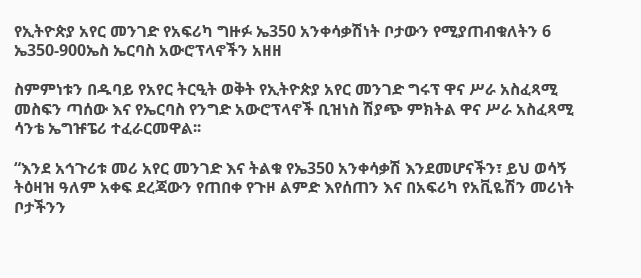የኢትዮጵያ አየር መንገድ የአፍሪካ ግዙፉ ኤ350 አንቀሳቃሽነት ቦታውን የሚያጠብቁለትን 6 ኤ350-900ኤስ ኤርባስ አውሮፕላኖችን አዘዘ

ስምምነቱን በዱባይ የአየር ትርዒት ወቅት የኢትዮጵያ አየር መንገድ ግሩፕ ዋና ሥራ አስፈጻሚ መስፍን ጣሰው እና የኤርባስ የንግድ አውሮፕላኖች ቢዝነስ ሽያጭ ምክትል ዋና ሥራ አስፈጻሚ ሳንቴ ኤግዡፔሪ ተፈራርመዋል፡፡

“እንደ አኅጉሪቱ መሪ አየር መንገድ እና ትልቁ የኤ350 አንቀሳቃሽ እንደመሆናችን፣ ይህ ወሳኝ ትዕዛዝ ዓለም አቀፍ ደረጃውን የጠበቀ የጉዞ ልምድ እየሰጠን እና በአፍሪካ የአቪዬሽን መሪነት ቦታችንን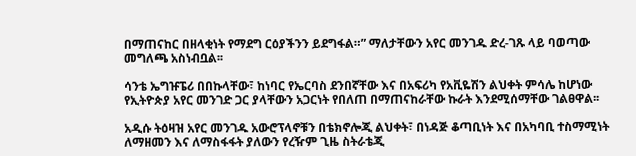በማጠናከር በዘላቂነት የማደግ ርዕያችንን ይደግፋል።” ማለታቸውን አየር መንገዱ ድረ-ገጹ ላይ ባወጣው መግለጫ አስነብቧል፡፡

ሳንቴ ኤግዡፔሪ በበኩላቸው፣ ከነባር የኤርባስ ደንበኛቸው እና በአፍሪካ የአቪዬሽን ልህቀት ምሳሌ ከሆነው የኢትዮጵያ አየር መንገድ ጋር ያላቸውን አጋርነት የበለጠ በማጠናከራቸው ኩራት እንደሚሰማቸው ገልፀዋል፡፡

አዲሱ ትዕዛዝ አየር መንገዱ አውሮፕላኖቹን በቴክኖሎጂ ልህቀት፣ በነዳጅ ቆጣቢነት እና በአካባቢ ተስማሚነት ለማዘመን እና ለማስፋፋት ያለውን የረዥም ጊዜ ስትራቴጂ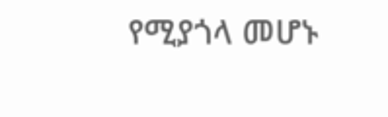የሚያጎላ መሆኑ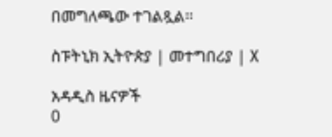በመግለጫው ተገልጿል፡፡

ስፑትኒክ ኢትዮጵያ | መተግበሪያ | X

አዳዲስ ዜናዎች
0